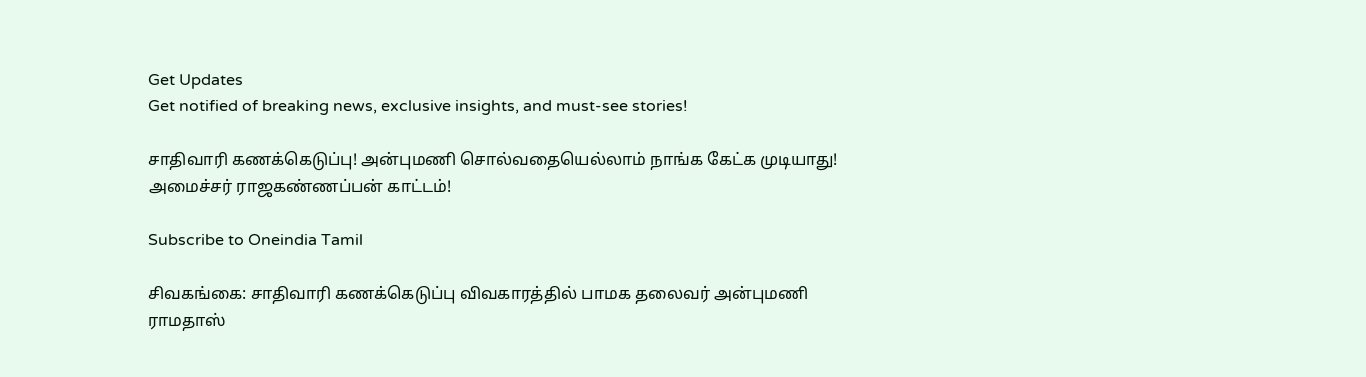Get Updates
Get notified of breaking news, exclusive insights, and must-see stories!

சாதிவாரி கணக்கெடுப்பு! அன்புமணி சொல்வதையெல்லாம் நாங்க கேட்க முடியாது! அமைச்சர் ராஜகண்ணப்பன் காட்டம்!

Subscribe to Oneindia Tamil

சிவகங்கை: சாதிவாரி கணக்கெடுப்பு விவகாரத்தில் பாமக தலைவர் அன்புமணி ராமதாஸ்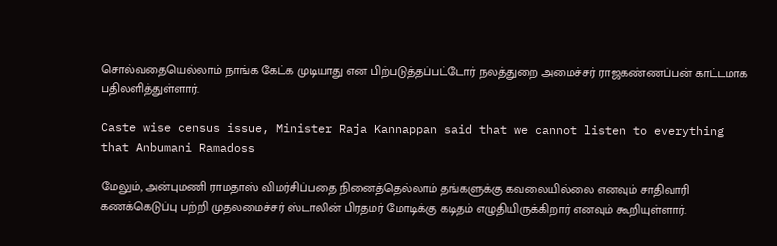சொல்வதையெல்லாம் நாங்க கேட்க முடியாது என பிற்படுத்தப்பட்டோர் நலத்துறை அமைச்சர் ராஜகண்ணப்பன் காட்டமாக பதிலளித்துள்ளார்.

Caste wise census issue, Minister Raja Kannappan said that we cannot listen to everything that Anbumani Ramadoss

மேலும், அன்புமணி ராமதாஸ் விமர்சிப்பதை நினைத்தெல்லாம் தங்களுக்கு கவலையில்லை எனவும் சாதிவாரி கணக்கெடுப்பு பற்றி முதலமைச்சர் ஸ்டாலின் பிரதமர் மோடிக்கு கடிதம் எழுதியிருக்கிறார் எனவும் கூறியுள்ளார்.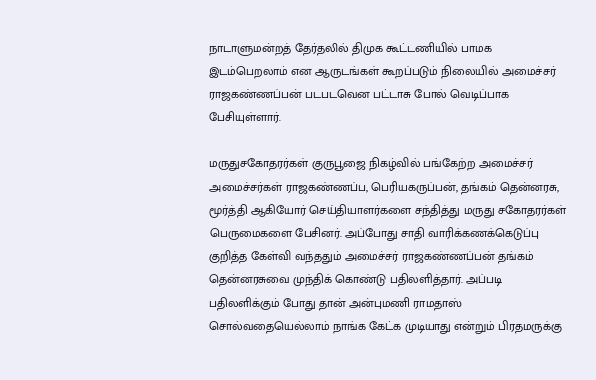நாடாளுமன்றத் தேர்தலில் திமுக கூட்டணியில் பாமக இடம்பெறலாம் என ஆருடங்கள் கூறப்படும் நிலையில் அமைச்சர் ராஜகண்ணப்பன் படபடவென பட்டாசு போல் வெடிப்பாக பேசியுள்ளார்.

மருதுசகோதரர்கள் குருபூஜை நிகழ்வில் பங்கேற்ற அமைச்சர் அமைச்சர்கள் ராஜகண்ணப்ப, பெரியகருப்பன், தங்கம் தென்னரசு, மூர்த்தி ஆகியோர் செய்தியாளர்களை சந்தித்து மருது சகோதரர்கள் பெருமைகளை பேசினர். அப்போது சாதி வாரிக்கணக்கெடுப்பு குறித்த கேள்வி வந்ததும் அமைச்சர் ராஜகண்ணப்பன் தங்கம் தென்னரசுவை முந்திக் கொண்டு பதிலளித்தார். அப்படி பதிலளிக்கும் போது தான் அன்புமணி ராமதாஸ் சொல்வதையெல்லாம் நாங்க கேட்க முடியாது என்றும் பிரதமருக்கு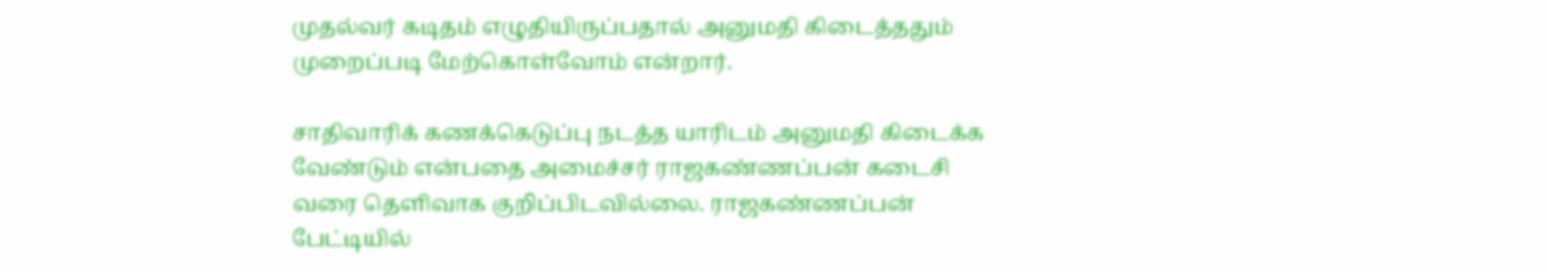முதல்வர் கடிதம் எழுதியிருப்பதால் அனுமதி கிடைத்ததும் முறைப்படி மேற்கொள்வோம் என்றார்.

சாதிவாரிக் கணக்கெடுப்பு நடத்த யாரிடம் அனுமதி கிடைக்க வேண்டும் என்பதை அமைச்சர் ராஜகண்ணப்பன் கடைசி வரை தெளிவாக குறிப்பிடவில்லை. ராஜகண்ணப்பன் பேட்டியில்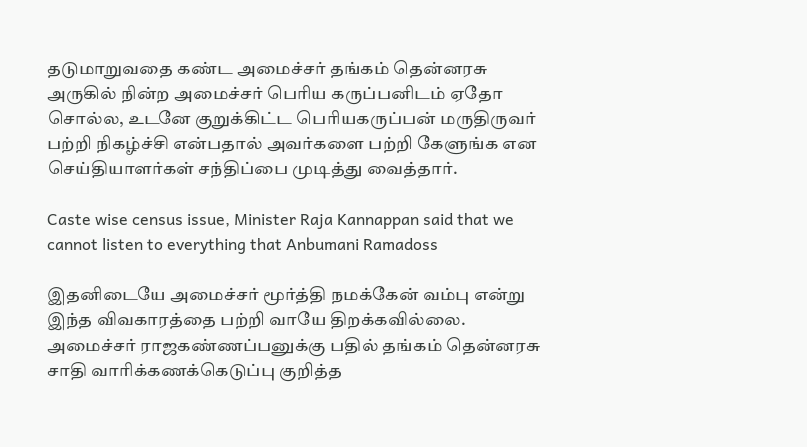தடுமாறுவதை கண்ட அமைச்சர் தங்கம் தென்னரசு அருகில் நின்ற அமைச்சர் பெரிய கருப்பனிடம் ஏதோ சொல்ல, உடனே குறுக்கிட்ட பெரியகருப்பன் மருதிருவர் பற்றி நிகழ்ச்சி என்பதால் அவர்களை பற்றி கேளுங்க என செய்தியாளர்கள் சந்திப்பை முடித்து வைத்தார்.

Caste wise census issue, Minister Raja Kannappan said that we cannot listen to everything that Anbumani Ramadoss

இதனிடையே அமைச்சர் மூர்த்தி நமக்கேன் வம்பு என்று இந்த விவகாரத்தை பற்றி வாயே திறக்கவில்லை. அமைச்சர் ராஜகண்ணப்பனுக்கு பதில் தங்கம் தென்னரசு சாதி வாரிக்கணக்கெடுப்பு குறித்த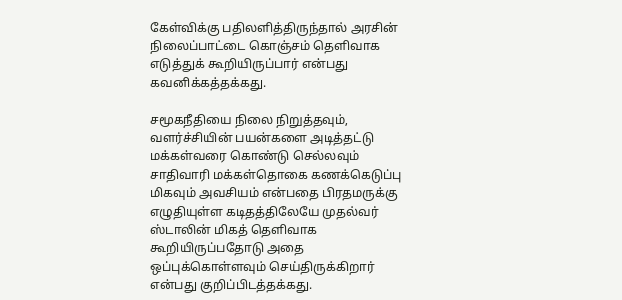கேள்விக்கு பதிலளித்திருந்தால் அரசின் நிலைப்பாட்டை கொஞ்சம் தெளிவாக எடுத்துக் கூறியிருப்பார் என்பது கவனிக்கத்தக்கது.

சமூகநீதியை நிலை நிறுத்தவும், வளர்ச்சியின் பயன்களை அடித்தட்டு மக்கள்வரை கொண்டு செல்லவும் சாதிவாரி மக்கள்தொகை கணக்கெடுப்பு மிகவும் அவசியம் என்பதை பிரதமருக்கு எழுதியுள்ள கடிதத்திலேயே முதல்வர் ஸ்டாலின் மிகத் தெளிவாக கூறியிருப்பதோடு அதை ஒப்புக்கொள்ளவும் செய்திருக்கிறார் என்பது குறிப்பிடத்தக்கது.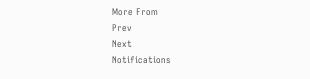More From
Prev
Next
Notifications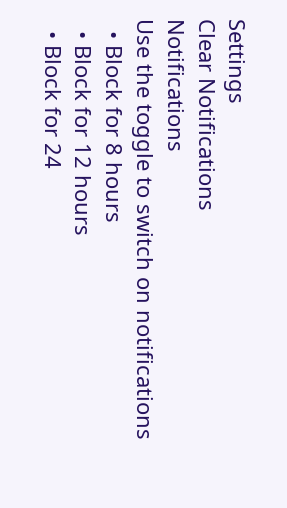Settings
Clear Notifications
Notifications
Use the toggle to switch on notifications
  • Block for 8 hours
  • Block for 12 hours
  • Block for 24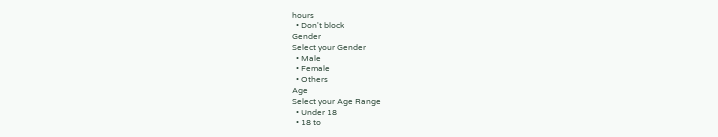hours
  • Don't block
Gender
Select your Gender
  • Male
  • Female
  • Others
Age
Select your Age Range
  • Under 18
  • 18 to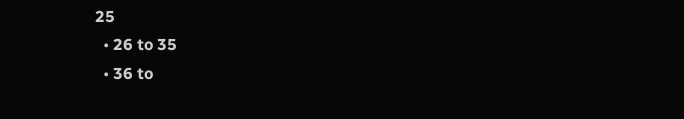25
  • 26 to 35
  • 36 to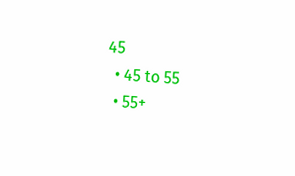45
  • 45 to 55
  • 55+